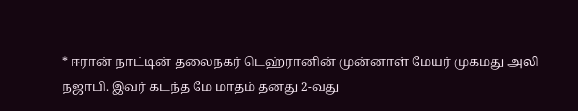* ஈரான் நாட்டின் தலைநகர் டெஹ்ரானின் முன்னாள் மேயர் முகமது அலி நஜாபி. இவர் கடந்த மே மாதம் தனது 2-வது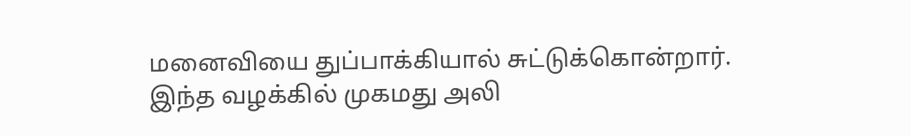மனைவியை துப்பாக்கியால் சுட்டுக்கொன்றார். இந்த வழக்கில் முகமது அலி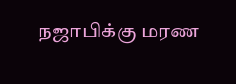நஜாபிக்கு மரண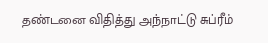தண்டனை விதித்து அந்நாட்டு சுப்ரீம்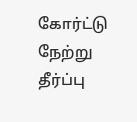கோர்ட்டு நேற்று தீர்ப்பு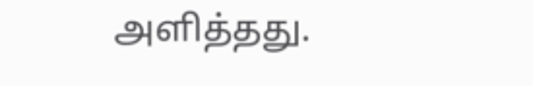அளித்தது.